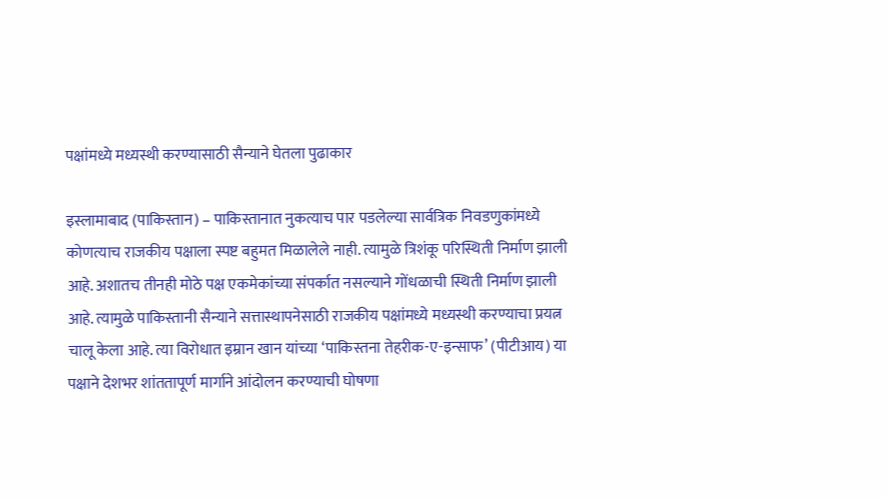पक्षांमध्ये मध्यस्थी करण्यासाठी सैन्याने घेतला पुढाकार

इस्लामाबाद (पाकिस्तान) – पाकिस्तानात नुकत्याच पार पडलेल्या सार्वत्रिक निवडणुकांमध्ये कोणत्याच राजकीय पक्षाला स्पष्ट बहुमत मिळालेले नाही. त्यामुळे त्रिशंकू परिस्थिती निर्माण झाली आहे. अशातच तीनही मोठे पक्ष एकमेकांच्या संपर्कात नसल्याने गोंधळाची स्थिती निर्माण झाली आहे. त्यामुळे पाकिस्तानी सैन्याने सत्तास्थापनेसाठी राजकीय पक्षांमध्ये मध्यस्थी करण्याचा प्रयत्न चालू केला आहे. त्या विरोधात इम्रान खान यांच्या ‘पाकिस्तना तेहरीक-ए-इन्साफ’ (पीटीआय) या पक्षाने देशभर शांततापूर्ण मार्गाने आंदोलन करण्याची घोषणा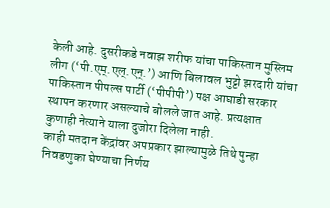केली आहे. दुसरीकडे नवाझ शरीफ यांचा पाकिस्तान मुस्लिम लीग (‘पी.एम्.एल्.एन्.’) आणि बिलावल भुट्टो झरदारी यांचा पाकिस्तान पीपल्स पार्टी (‘पीपीपी’) पक्ष आघाडी सरकार स्थापन करणार असल्याचे बोलले जात आहे. प्रत्यक्षात कुणाही नेत्याने याला दुजोरा दिलेला नाही.
काही मतदान केंद्रांवर अपप्रकार झाल्यामुळे तिथे पुन्हा निवडणुका घेण्याचा निर्णय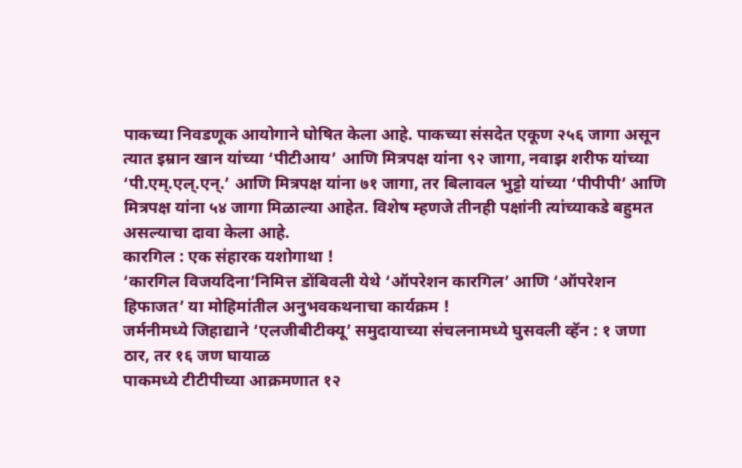पाकच्या निवडणूक आयोगाने घोषित केला आहे. पाकच्या संसदेत एकूण २५६ जागा असून त्यात इम्रान खान यांच्या ‘पीटीआय’ आणि मित्रपक्ष यांना ९२ जागा, नवाझ शरीफ यांच्या ‘पी.एम्.एल्.एन्.’ आणि मित्रपक्ष यांना ७१ जागा, तर बिलावल भुट्टो यांच्या ‘पीपीपी’ आणि मित्रपक्ष यांना ५४ जागा मिळाल्या आहेत. विशेष म्हणजे तीनही पक्षांनी त्यांच्याकडे बहुमत असल्याचा दावा केला आहे.
कारगिल : एक संहारक यशोगाथा !
‘कारगिल विजयदिना’निमित्त डोंबिवली येथे ‘ऑपरेशन कारगिल’ आणि ‘ऑपरेशन हिफाजत’ या मोहिमांतील अनुभवकथनाचा कार्यक्रम !
जर्मनीमध्ये जिहाद्याने ‘एलजीबीटीक्यू’ समुदायाच्या संचलनामध्ये घुसवली व्हॅन : १ जणा ठार, तर १६ जण घायाळ
पाकमध्ये टीटीपीच्या आक्रमणात १२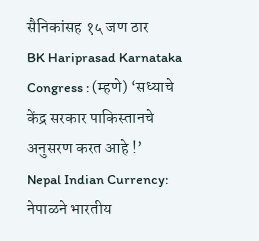सैनिकांसह १५ जण ठार
BK Hariprasad Karnataka Congress : (म्हणे) ‘सध्याचे केंद्र सरकार पाकिस्तानचे अनुसरण करत आहे !’
Nepal Indian Currency: नेपाळने भारतीय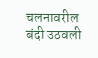चलनावरील बंदी उठवली